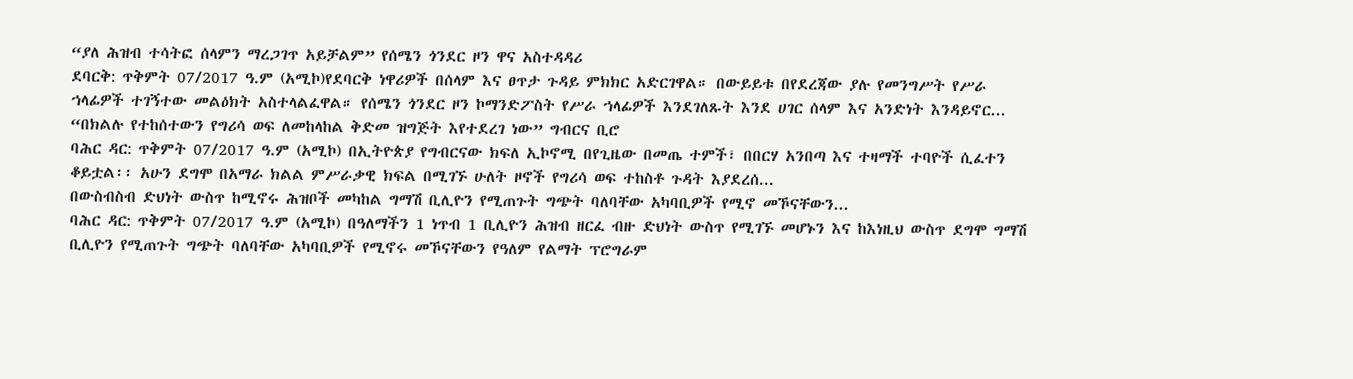“ያለ ሕዝብ ተሳትፎ ሰላምን ማረጋገጥ አይቻልም” የሰሜን ጎንደር ዞን ዋና አስተዳዳሪ
ደባርቅ: ጥቅምት 07/2017 ዓ.ም (አሚኮ)የደባርቅ ነዋሪዎች በሰላም እና ፀጥታ ጉዳይ ምክክር አድርገዋል። በውይይቱ በየደረጃው ያሉ የመንግሥት የሥራ ኀላፊዎች ተገኝተው መልዕክት አስተላልፈዋል። የሰሜን ጎንደር ዞን ኮማንድፖስት የሥራ ኀላፊዎች እንደገለጹት እንደ ሀገር ሰላም እና አንድነት እንዳይኖር...
“በክልሉ የተከሰተውን የግሪሳ ወፍ ለመከላከል ቅድመ ዝግጅት እየተደረገ ነው” ግብርና ቢሮ
ባሕር ዳር: ጥቅምት 07/2017 ዓ.ም (አሚኮ) በኢትዮጵያ የግብርናው ክፍለ ኢኮኖሚ በየጊዜው በመጤ ተምች፣ በበርሃ አንበጣ እና ተዛማች ተባዮች ሲፈተን ቆይቷል፡፡ አሁን ደግሞ በአማራ ክልል ምሥራቃዊ ክፍል በሚገኙ ሁለት ዞኖች የግሪሳ ወፍ ተከስቶ ጉዳት እያደረሰ...
በውስብስብ ድህነት ውስጥ ከሚኖሩ ሕዝቦች መካከል ግማሽ ቢሊዮን የሚጠጉት ግጭት ባለባቸው አካባቢዎች የሚኖ መኾናቸውን...
ባሕር ዳር: ጥቅምት 07/2017 ዓ.ም (አሚኮ) በዓለማችን 1 ነጥብ 1 ቢሊዮን ሕዝብ ዘርፈ ብዙ ድህነት ውስጥ የሚገኙ መሆኑን እና ከእነዚህ ውስጥ ደግሞ ግማሽ ቢሊዮን የሚጠጉት ግጭት ባለባቸው አካባቢዎች የሚኖሩ መኾናቸውን የዓለም የልማት ፕሮግራም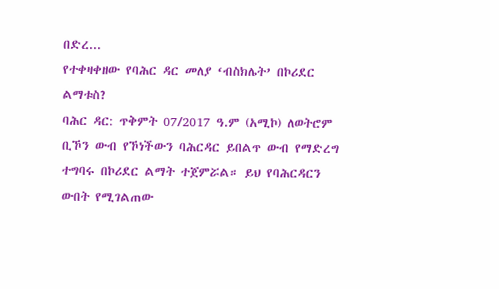በድረ...
የተቀዛቀዘው የባሕር ዳር መለያ ‘ብስክሌት’ በኮሪደር ልማቱስ?
ባሕር ዳር: ጥቅምት 07/2017 ዓ.ም (አሚኮ) ለወትሮም ቢኾን ውብ የኾነችውን ባሕርዳር ይበልጥ ውብ የማድረግ ተግባሩ በኮሪደር ልማት ተጀምሯል። ይህ የባሕርዳርን ውበት የሚገልጠው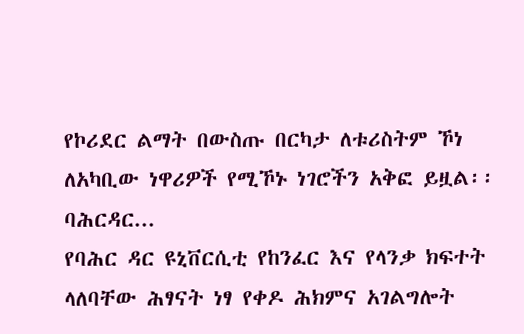የኮሪደር ልማት በውስጡ በርካታ ለቱሪስትም ኾነ ለአካቢው ነዋሪዎች የሚኾኑ ነገሮችን አቅፎ ይዟል፡፡
ባሕርዳር...
የባሕር ዳር ዩኒቨርሲቲ የከንፈር እና የላንቃ ክፍተት ላለባቸው ሕፃናት ነፃ የቀዶ ሕክምና አገልግሎት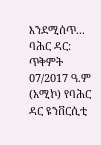እንደሚሰጥ...
ባሕር ዳር: ጥቅምት 07/2017 ዓ.ም (አሚኮ) የባሕር ዳር ዩንቨርሲቲ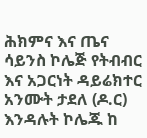ሕክምና እና ጤና ሳይንስ ኮሌጅ የትብብር እና አጋርነት ዳይሬክተር አንሙት ታደለ (ዶ.ር) እንዳሉት ኮሌጁ ከ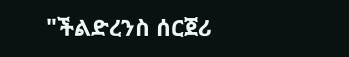"ችልድረንስ ሰርጀሪ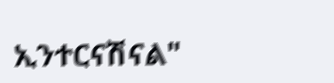ኢንተርናሽናል"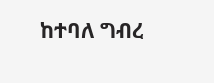ከተባለ ግብረ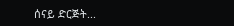ሰናይ ድርጅት...